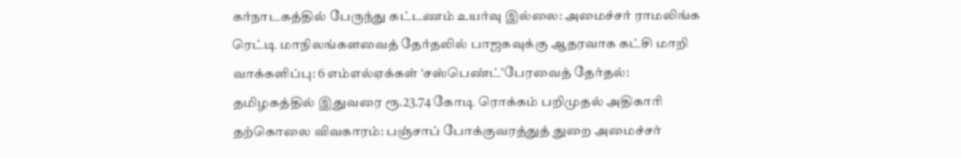கர்நாடகத்தில் பேருந்து கட்டணம் உயர்வு இல்லை: அமைச்சர் ராமலிங்க ரெட்டி மாநிலங்களவைத் தேர்தலில் பாஜகவுக்கு ஆதரவாக கட்சி மாறி வாக்களிப்பு: 6 எம்எல்ஏக்கள் ‘சஸ்பெண்ட்’பேரவைத் தேர்தல்: தமிழகத்தில் இதுவரை ரூ.23.74 கோடி ரொக்கம் பறிமுதல் அதிகாரி தற்கொலை விவகாரம்: பஞ்சாப் போக்குவரத்துத் துறை அமைச்சர்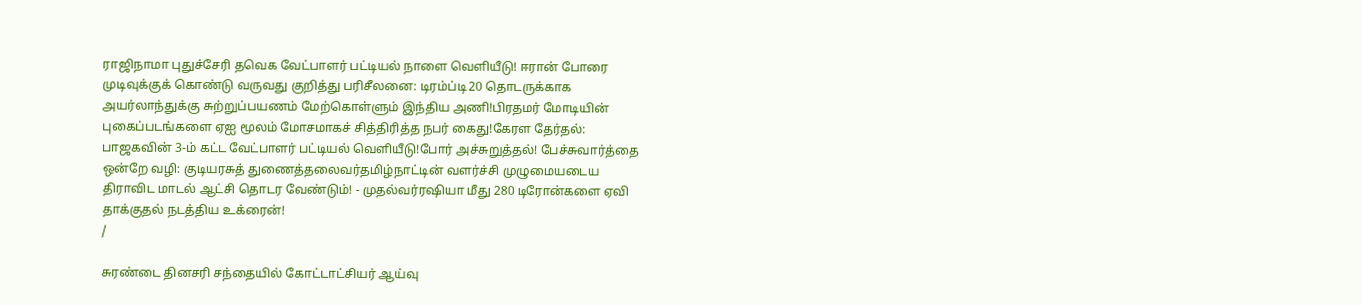ராஜிநாமா புதுச்சேரி தவெக வேட்பாளர் பட்டியல் நாளை வெளியீடு! ஈரான் போரை முடிவுக்குக் கொண்டு வருவது குறித்து பரிசீலனை: டிரம்ப்டி20 தொடருக்காக அயர்லாந்துக்கு சுற்றுப்பயணம் மேற்கொள்ளும் இந்திய அணி!பிரதமர் மோடியின் புகைப்படங்களை ஏஐ மூலம் மோசமாகச் சித்திரித்த நபர் கைது!கேரள தேர்தல்: பாஜகவின் 3-ம் கட்ட வேட்பாளர் பட்டியல் வெளியீடு!போர் அச்சுறுத்தல்! பேச்சுவார்த்தை ஒன்றே வழி: குடியரசுத் துணைத்தலைவர்தமிழ்நாட்டின் வளர்ச்சி முழுமையடைய திராவிட மாடல் ஆட்சி தொடர வேண்டும்! - முதல்வர்ரஷியா மீது 280 டிரோன்களை ஏவி தாக்குதல் நடத்திய உக்ரைன்!
/

சுரண்டை தினசரி சந்தையில் கோட்டாட்சியர் ஆய்வு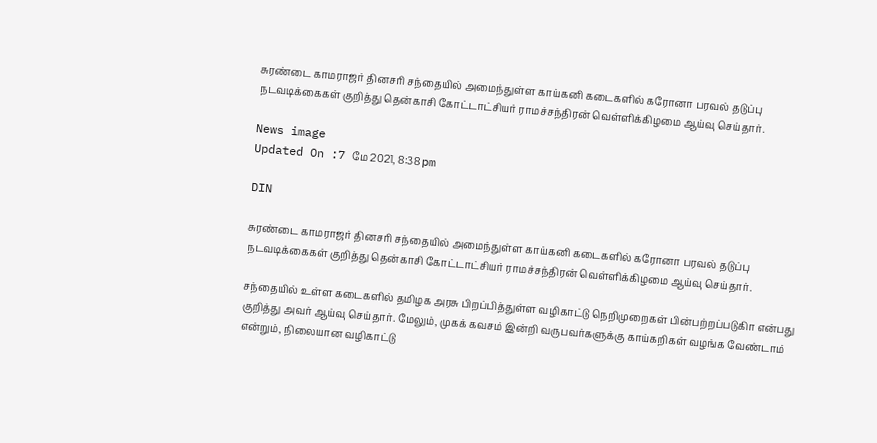சுரண்டை காமராஜர் தினசரி சந்தையில் அமைந்துள்ள காய்கனி கடைகளில் கரோனா பரவல் தடுப்பு நடவடிக்கைகள் குறித்து தென்காசி கோட்டாட்சியர் ராமச்சந்திரன் வெள்ளிக்கிழமை ஆய்வு செய்தார்.

News image
Updated On :7 மே 2021, 8:38 pm

DIN

சுரண்டை காமராஜர் தினசரி சந்தையில் அமைந்துள்ள காய்கனி கடைகளில் கரோனா பரவல் தடுப்பு நடவடிக்கைகள் குறித்து தென்காசி கோட்டாட்சியர் ராமச்சந்திரன் வெள்ளிக்கிழமை ஆய்வு செய்தார்.

சந்தையில் உள்ள கடைகளில் தமிழக அரசு பிறப்பித்துள்ள வழிகாட்டு நெறிமுறைகள் பின்பற்றப்படுகிா என்பது குறித்து அவர் ஆய்வு செய்தார். மேலும், முகக் கவசம் இன்றி வருபவர்களுக்கு காய்கறிகள் வழங்க வேண்டாம் என்றும், நிலையான வழிகாட்டு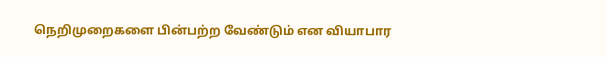நெறிமுறைகளை பின்பற்ற வேண்டும் என வியாபார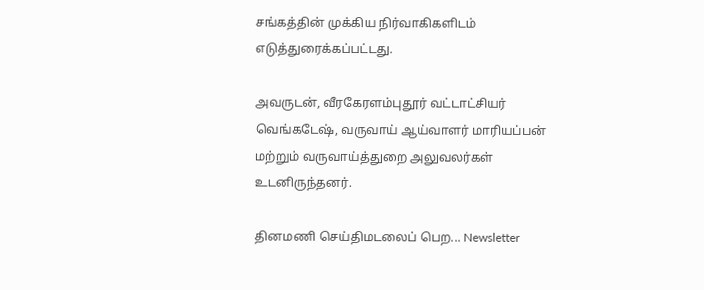சங்கத்தின் முக்கிய நிர்வாகிகளிடம் எடுத்துரைக்கப்பட்டது.

அவருடன், வீரகேரளம்புதூர் வட்டாட்சியர் வெங்கடேஷ், வருவாய் ஆய்வாளர் மாரியப்பன் மற்றும் வருவாய்த்துறை அலுவலர்கள் உடனிருந்தனர்.

தினமணி செய்திமடலைப் பெற... Newsletter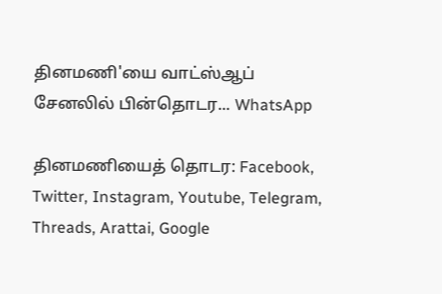தினமணி'யை வாட்ஸ்ஆப் சேனலில் பின்தொடர... WhatsApp

தினமணியைத் தொடர: Facebook, Twitter, Instagram, Youtube, Telegram, Threads, Arattai, Google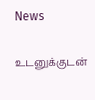News

உடனுக்குடன்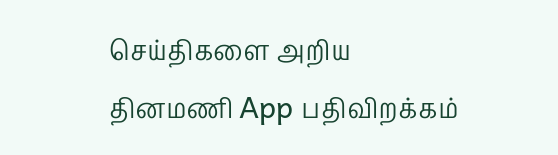செய்திகளை அறிய தினமணி App பதிவிறக்கம்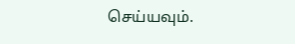செய்யவும்.